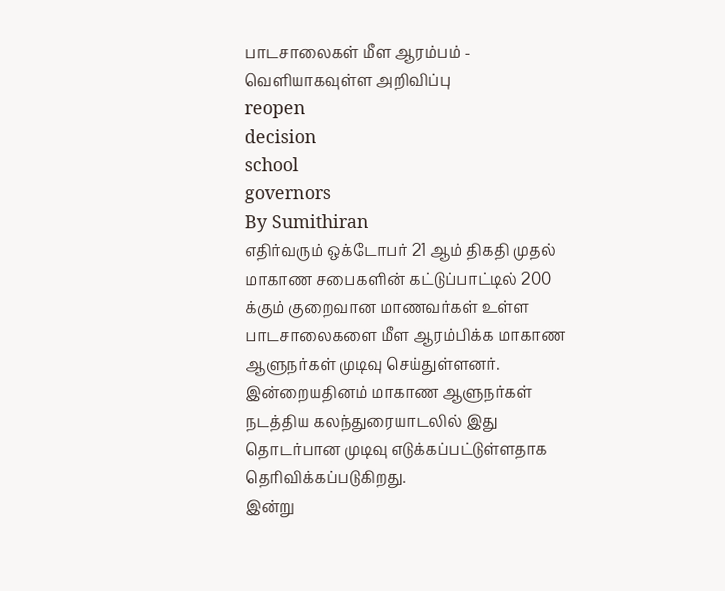பாடசாலைகள் மீள ஆரம்பம் - வெளியாகவுள்ள அறிவிப்பு
reopen
decision
school
governors
By Sumithiran
எதிர்வரும் ஒக்டோபர் 21 ஆம் திகதி முதல் மாகாண சபைகளின் கட்டுப்பாட்டில் 200 க்கும் குறைவான மாணவர்கள் உள்ள பாடசாலைகளை மீள ஆரம்பிக்க மாகாண ஆளுநர்கள் முடிவு செய்துள்ளனர்.
இன்றையதினம் மாகாண ஆளுநர்கள் நடத்திய கலந்துரையாடலில் இது தொடர்பான முடிவு எடுக்கப்பட்டுள்ளதாக தெரிவிக்கப்படுகிறது.
இன்று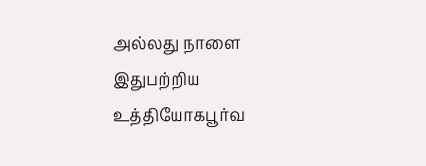அல்லது நாளை இதுபற்றிய உத்தியோகபூர்வ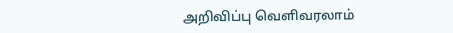அறிவிப்பு வெளிவரலாம்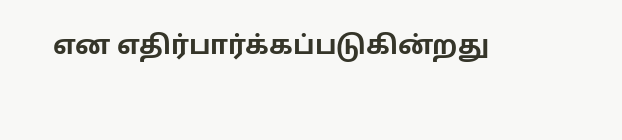என எதிர்பார்க்கப்படுகின்றது